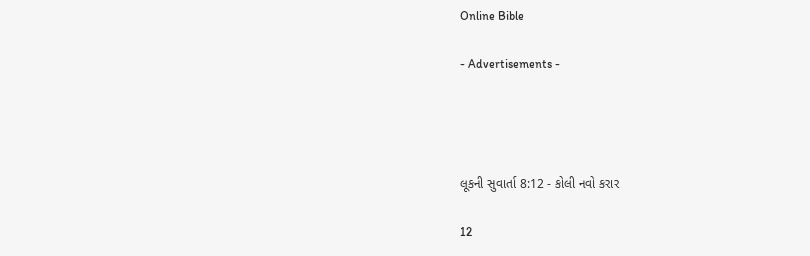Online Bible

- Advertisements -




લૂકની સુવાર્તા 8:12 - કોલી નવો કરાર

12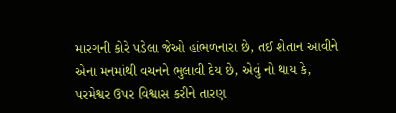મારગની કોરે પડેલા જેઓ હાંભળનારા છે, તઈ શેતાન આવીને એના મનમાંથી વચનને ભુલાવી દેય છે, એવું નો થાય કે, પરમેશ્વર ઉપર વિશ્વાસ કરીને તારણ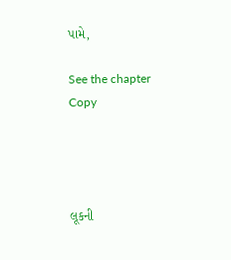પામે,

See the chapter Copy




લૂકની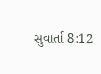સુવાર્તા 8:12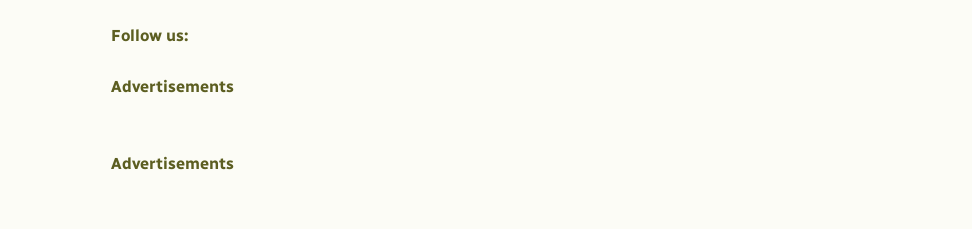Follow us:

Advertisements


Advertisements